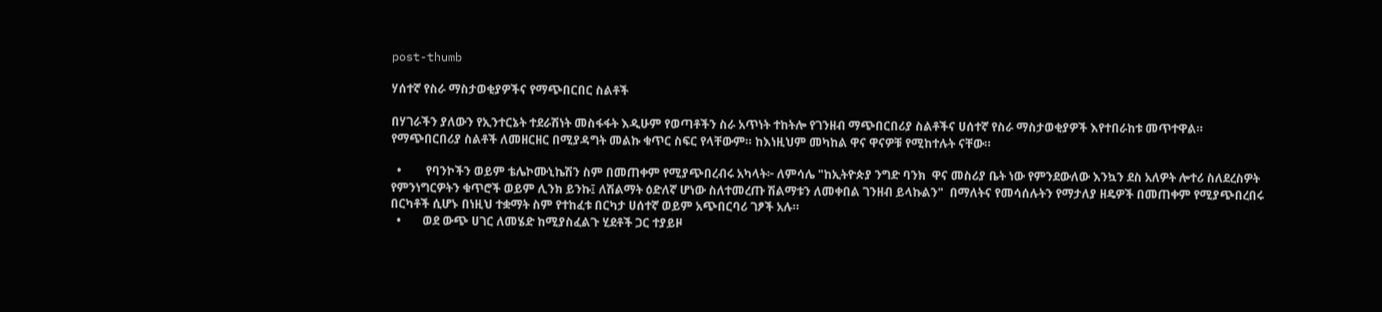post-thumb

ሃሰተኛ የስራ ማስታወቂያዎችና የማጭበርበር ስልቶች

በሃገራችን ያለውን የኢንተርኔት ተደራሽነት መስፋፋት እዲሁም የወጣቶችን ስራ አጥነት ተከትሎ የገንዘብ ማጭበርበሪያ ስልቶችና ሀሰተኛ የስራ ማስታወቂያዎች እየተበራከቱ መጥተዋል። የማጭበርበሪያ ስልቶች ለመዘርዘር በሚያዳግት መልኩ ቁጥር ስፍር የላቸውም። ከእነዚህም መካከል ዋና ዋናዎቹ የሚከተሉት ናቸው።

  •        የባንኮችን ወይም ቴሌኮሙኒኬሽን ስም በመጠቀም የሚያጭበረብሩ አካላት፦ ለምሳሌ "ከኢትዮጵያ ንግድ ባንክ  ዋና መስሪያ ቤት ነው የምንደውለው እንኳን ደስ አለዎት ሎተሪ ስለደረስዎት የምንነግርዎትን ቁጥሮች ወይም ሊንክ ይንኩ፤ ለሽልማት ዕድለኛ ሆነው ስለተመረጡ ሽልማቱን ለመቀበል ገንዘብ ይላኩልን"  በማለትና የመሳሰሉትን የማታለያ ዘዴዎች በመጠቀም የሚያጭበረበሩ በርካቶች ሲሆኑ በነዚህ ተቋማት ስም የተከፈቱ በርካታ ሀሰተኛ ወይም አጭበርባሪ ገፆች አሉ።
  •       ወደ ውጭ ሀገር ለመሄድ ከሚያስፈልጉ ሂደቶች ጋር ተያይዞ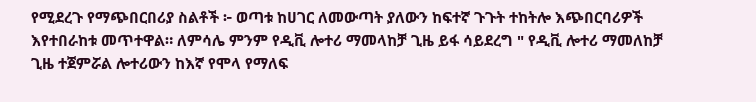የሚደረጉ የማጭበርበሪያ ስልቶች ፦ ወጣቱ ከሀገር ለመውጣት ያለውን ከፍተኛ ጉጉት ተከትሎ እጭበርባሪዎች እየተበራከቱ መጥተዋል። ለምሳሌ ምንም የዲቪ ሎተሪ ማመላከቻ ጊዜ ይፋ ሳይደረግ " የዲቪ ሎተሪ ማመለከቻ ጊዜ ተጀምሯል ሎተሪውን ከእኛ የሞላ የማለፍ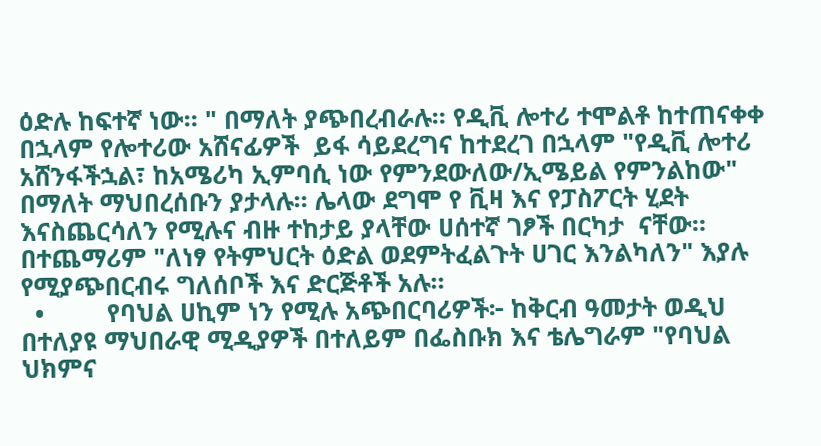ዕድሉ ከፍተኛ ነው። " በማለት ያጭበረብራሉ። የዲቪ ሎተሪ ተሞልቶ ከተጠናቀቀ በኋላም የሎተሪው አሸናፊዎች  ይፋ ሳይደረግና ከተደረገ በኋላም "የዲቪ ሎተሪ አሸንፋችኋል፣ ከአሜሪካ ኢምባሲ ነው የምንደውለው/ኢሜይል የምንልከው" በማለት ማህበረሰቡን ያታላሉ። ሌላው ደግሞ የ ቪዛ እና የፓስፖርት ሂደት እናስጨርሳለን የሚሉና ብዙ ተከታይ ያላቸው ሀሰተኛ ገፆች በርካታ  ናቸው። በተጨማሪም "ለነፃ የትምህርት ዕድል ወደምትፈልጉት ሀገር እንልካለን" እያሉ የሚያጭበርብሩ ግለሰቦች እና ድርጅቶች አሉ።
  •         የባህል ሀኪም ነን የሚሉ አጭበርባሪዎች፦ ከቅርብ ዓመታት ወዲህ በተለያዩ ማህበራዊ ሚዲያዎች በተለይም በፌስቡክ እና ቴሌግራም "የባህል ህክምና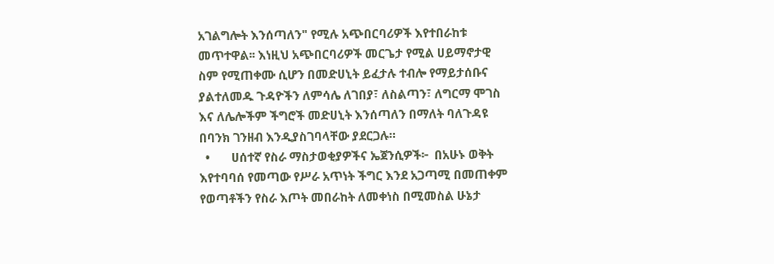አገልግሎት እንሰጣለን" የሚሉ አጭበርባሪዎች እየተበራከቱ መጥተዋል፡፡ እነዚህ አጭበርባሪዎች መርጌታ የሚል ሀይማኖታዊ ስም የሚጠቀሙ ሲሆን በመድሀኒት ይፈታሉ ተብሎ የማይታሰቡና ያልተለመዱ ጉዳዮችን ለምሳሌ ለገበያ፣ ለስልጣን፣ ለግርማ ሞገስ እና ለሌሎችም ችግሮች መድሀኒት እንሰጣለን በማለት ባለጉዳዩ በባንክ ገንዘብ እንዲያስገባላቸው ያደርጋሉ።
  •       ሀሰተኛ የስራ ማስታወቂያዎችና ኤጀንሲዎች፦  በአሁኑ ወቅት እየተባባሰ የመጣው የሥራ አጥነት ችግር እንደ አጋጣሚ በመጠቀም የወጣቶችን የስራ እጦት መበራከት ለመቀነስ በሚመስል ሁኔታ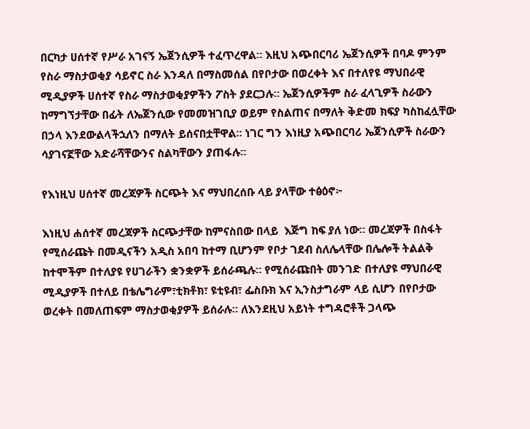በርካታ ሀሰተኛ የሥራ አገናኝ ኤጀንሲዎች ተፈጥረዋል። እዚህ አጭበርባሪ ኤጀንሲዎች በባዶ ምንም የስራ ማስታወቂያ ሳይኖር ስራ እንዳለ በማስመሰል በየቦታው በወረቀት እና በተለየዩ ማህበራዊ ሚዲያዎች ሀሰተኛ የስራ ማስታወቂያዎችን ፖስት ያደርጋሉ። ኤጀንሲዎችም ስራ ፈላጊዎች ስራውን ከማግኘታቸው በፊት ለኤጀንሲው የመመዝገቢያ ወይም የስልጠና በማለት ቅድመ ክፍያ ካስከፈሏቸው በኃላ እንደውልላችኋለን በማለት ይሰናበቷቸዋል። ነገር ግን እነዚያ አጭበርባሪ ኤጀንሲዎች ስራውን ሳያገናኟቸው አድራሻቸውንና ስልካቸውን ያጠፋሉ።

የእነዚህ ሀሰተኛ መረጃዎች ስርጭት እና ማህበረሰቡ ላይ ያላቸው ተፅዕኖ፦

እነዚህ ሐሰተኛ መረጃዎች ስርጭታቸው ከምናስበው በላይ  እጅግ ከፍ ያለ ነው። መረጃዎች በስፋት የሚሰራጩት በመዲናችን አዲስ አበባ ከተማ ቢሆንም የቦታ ገደብ ስለሌላቸው በሌሎች ትልልቅ ከተሞችም በተለያዩ የሀገራችን ቋንቋዎች ይሰራጫሉ። የሚሰራጩበት መንገድ በተለያዩ ማህበራዊ ሚዲያዎች በተለይ በቴሌግራም፣ቲክቶክ፣ ዩቲዩብ፣ ፌስቡክ እና ኢንስታግራም ላይ ሲሆን በየቦታው ወረቀት በመለጠፍም ማስታወቂያዎች ይሰራሉ። ለእንደዚህ አይነት ተግዳሮቶች ጋላጭ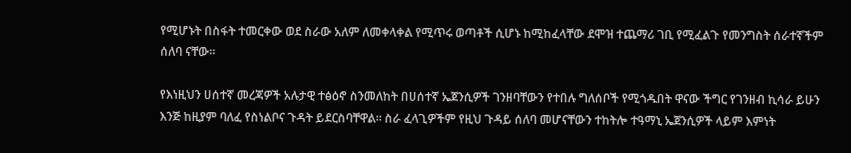የሚሆኑት በስፋት ተመርቀው ወደ ስራው አለም ለመቀላቀል የሚጥሩ ወጣቶች ሲሆኑ ከሚከፈላቸው ደሞዝ ተጨማሪ ገቢ የሚፈልጉ የመንግስት ሰራተኛችም ሰለባ ናቸው።

የእነዚህን ሀሰተኛ መረጃዎች አሉታዊ ተፅዕኖ ስንመለከት በሀሰተኛ ኤጀንሲዎች ገንዘባቸውን የተበሉ ግለሰቦች የሚጎዱበት ዋናው ችግር የገንዘብ ኪሳራ ይሁን እንጅ ከዚያም ባለፈ የስነልቦና ጉዳት ይደርስባቸዋል። ስራ ፈላጊዎችም የዚህ ጉዳይ ሰለባ መሆናቸውን ተከትሎ ተዓማኒ ኤጀንሲዎች ላይም እምነት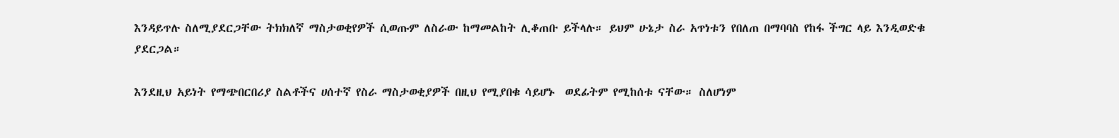እንዳይጥሉ ስለሚያደርጋቸው ትክክለኛ ማስታወቂየዎች ሲወጡም ለስራው ከማመልከት ሊቆጠቡ ይችላሉ። ይህም ሁኔታ ስራ አጥነቱን የበለጠ በማባባስ የከፋ ችግር ላይ እንዲወድቁ ያደርጋል።

እንደዚህ አይነት የማጭበርበሪያ ስልቶችና ሀሰተኛ የስራ ማስታወቂያዎች በዚህ የሚያበቁ ሳይሆኑ  ወደፊትም የሚከሰቱ ናቸው። ስለሆነም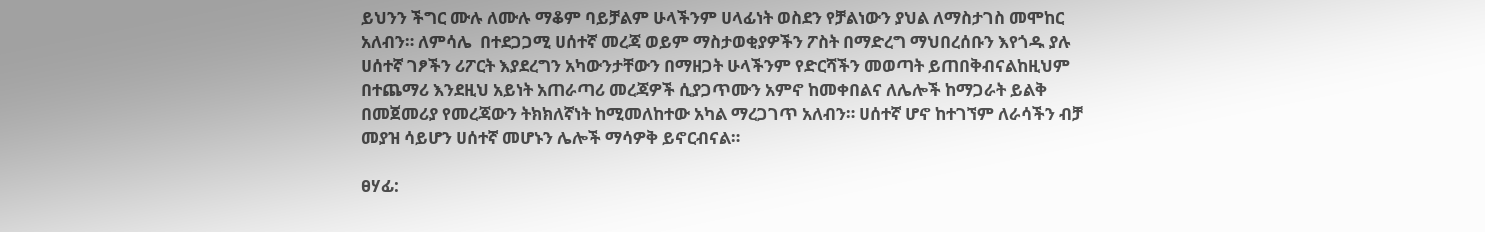ይህንን ችግር ሙሉ ለሙሉ ማቆም ባይቻልም ሁላችንም ሀላፊነት ወስደን የቻልነውን ያህል ለማስታገስ መሞከር አለብን። ለምሳሌ  በተደጋጋሚ ሀሰተኛ መረጃ ወይም ማስታወቂያዎችን ፖስት በማድረግ ማህበረሰቡን እየጎዱ ያሉ ሀሰተኛ ገፆችን ሪፖርት እያደረግን አካውንታቸውን በማዘጋት ሁላችንም የድርሻችን መወጣት ይጠበቅብናልከዚህም በተጨማሪ እንደዚህ አይነት አጠራጣሪ መረጃዎች ሲያጋጥሙን አምኖ ከመቀበልና ለሌሎች ከማጋራት ይልቅ በመጀመሪያ የመረጃውን ትክክለኛነት ከሚመለከተው አካል ማረጋገጥ አለብን። ሀሰተኛ ሆኖ ከተገኘም ለራሳችን ብቻ መያዝ ሳይሆን ሀሰተኛ መሆኑን ሌሎች ማሳዎቅ ይኖርብናል።

ፀሃፊ: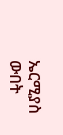ኤርሚያስ ውበት